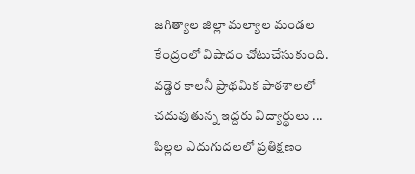జగిత్యాల జిల్లా మల్యాల మండల కేంద్రంలో విషాదం చోటుచేసుకుంది. వడ్డెర కాలనీ ప్రాథమిక పాఠశాలలో చదువుతున్న ఇద్దరు విద్యార్థులు ...
పిల్లల ఎదుగుదలలో ప్రతిక్షణం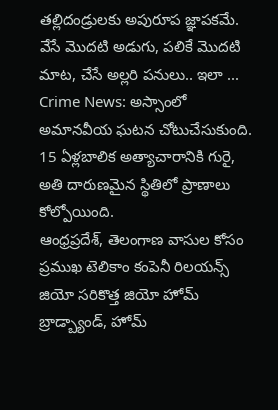తల్లిదండ్రులకు అపురూప జ్ఞాపకమే. వేసే మొదటి అడుగు, పలికే మొదటి మాట, చేసే అల్లరి పనులు.. ఇలా ...
Crime News: అస్సాంలో అమానవీయ ఘటన చోటుచేసుకుంది. 15 ఏళ్లబాలిక అత్యాచారానికి గురై, అతి దారుణమైన స్థితిలో ప్రాణాలు కోల్పోయింది.
ఆంధ్రప్రదేశ్, తెలంగాణ వాసుల కోసం ప్రముఖ టెలికాం కంపెనీ రిలయన్స్ జియో సరికొత్త జియో హోమ్ బ్రాడ్బ్యాండ్, హోమ్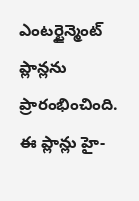ఎంటర్టైన్మెంట్ ప్లాన్లను ప్రారంభించింది. ఈ ప్లాన్లు హై-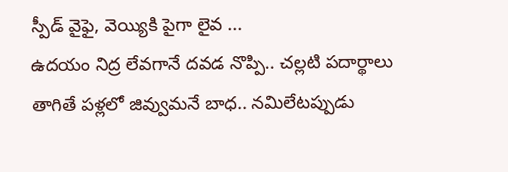స్పీడ్ వైఫై, వెయ్యికి పైగా లైవ ...
ఉదయం నిద్ర లేవగానే దవడ నొప్పి.. చల్లటి పదార్థాలు తాగితే పళ్లలో జివ్వుమనే బాధ.. నమిలేటప్పుడు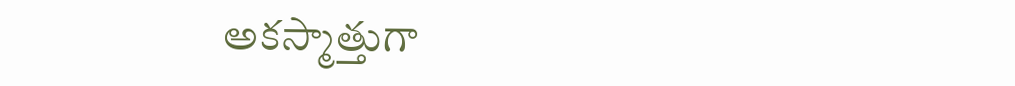అకస్మాత్తుగా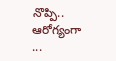నొప్పి.. ఆరోగ్యంగా ...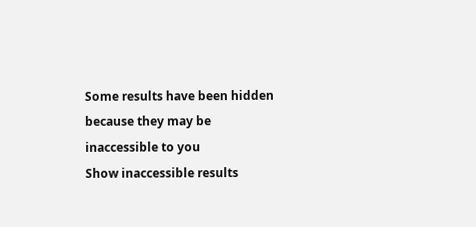Some results have been hidden because they may be inaccessible to you
Show inaccessible results